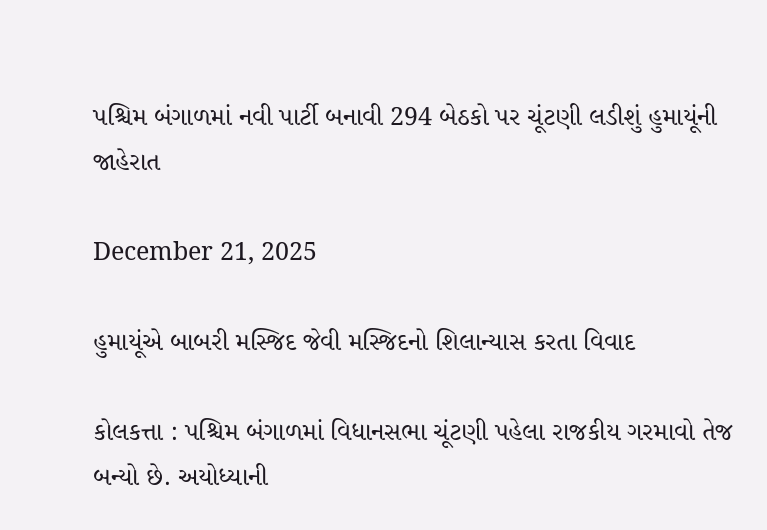પશ્ચિમ બંગાળમાં નવી પાર્ટી બનાવી 294 બેઠકો પર ચૂંટણી લડીશું હુમાયૂંની જાહેરાત

December 21, 2025

હુમાયૂંએ બાબરી મસ્જિદ જેવી મસ્જિદનો શિલાન્યાસ કરતા વિવાદ

કોલકત્તા : પશ્ચિમ બંગાળમાં વિધાનસભા ચૂંટણી પહેલા રાજકીય ગરમાવો તેજ બન્યો છે. અયોધ્યાની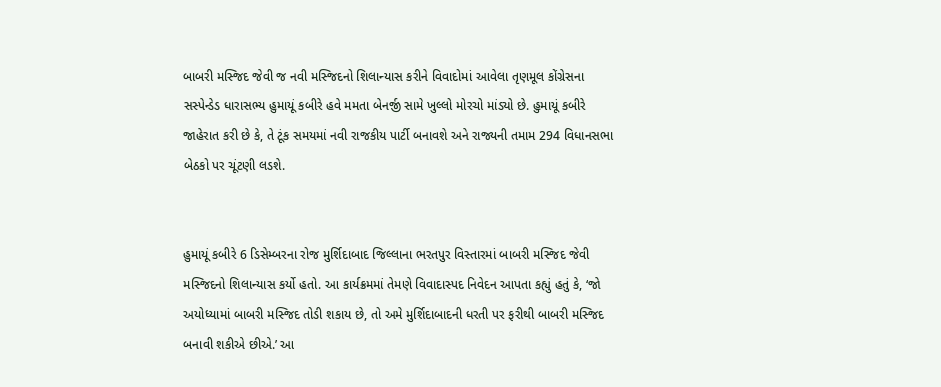બાબરી મસ્જિદ જેવી જ નવી મસ્જિદનો શિલાન્યાસ કરીને વિવાદોમાં આવેલા તૃણમૂલ કોંગ્રેસના સસ્પેન્ડેડ ધારાસભ્ય હુમાયૂં કબીરે હવે મમતા બેનર્જી સામે ખુલ્લો મોરચો માંડ્યો છે. હુમાયૂં કબીરે જાહેરાત કરી છે કે, તે ટૂંક સમયમાં નવી રાજકીય પાર્ટી બનાવશે અને રાજ્યની તમામ 294 વિધાનસભા બેઠકો પર ચૂંટણી લડશે.


હુમાયૂં કબીરે 6 ડિસેમ્બરના રોજ મુર્શિદાબાદ જિલ્લાના ભરતપુર વિસ્તારમાં બાબરી મસ્જિદ જેવી મસ્જિદનો શિલાન્યાસ કર્યો હતો. આ કાર્યક્રમમાં તેમણે વિવાદાસ્પદ નિવેદન આપતા કહ્યું હતું કે, ‘જો અયોધ્યામાં બાબરી મસ્જિદ તોડી શકાય છે, તો અમે મુર્શિદાબાદની ધરતી પર ફરીથી બાબરી મસ્જિદ બનાવી શકીએ છીએ.’ આ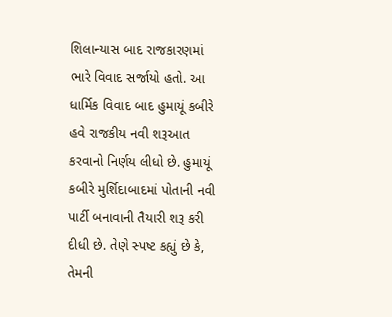શિલાન્યાસ બાદ રાજકારણમાં ભારે વિવાદ સર્જાયો હતો. આ ધાર્મિક વિવાદ બાદ હુમાયૂં કબીરે હવે રાજકીય નવી શરૂઆત કરવાનો નિર્ણય લીધો છે. હુમાયૂં કબીરે મુર્શિદાબાદમાં પોતાની નવી પાર્ટી બનાવાની તૈયારી શરૂ કરી દીધી છે. તેણે સ્પષ્ટ કહ્યું છે કે, તેમની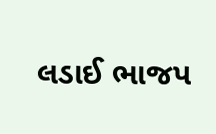લડાઈ ભાજપ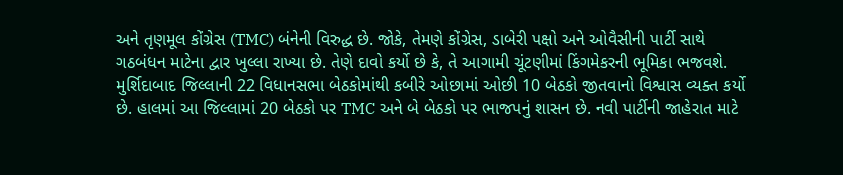અને તૃણમૂલ કોંગ્રેસ (TMC) બંનેની વિરુદ્ધ છે. જોકે, તેમણે કોંગ્રેસ, ડાબેરી પક્ષો અને ઓવૈસીની પાર્ટી સાથે ગઠબંધન માટેના દ્વાર ખુલ્લા રાખ્યા છે. તેણે દાવો કર્યો છે કે, તે આગામી ચૂંટણીમાં કિંગમેકરની ભૂમિકા ભજવશે. મુર્શિદાબાદ જિલ્લાની 22 વિધાનસભા બેઠકોમાંથી કબીરે ઓછામાં ઓછી 10 બેઠકો જીતવાનો વિશ્વાસ વ્યક્ત કર્યો છે. હાલમાં આ જિલ્લામાં 20 બેઠકો પર TMC અને બે બેઠકો પર ભાજપનું શાસન છે. નવી પાર્ટીની જાહેરાત માટે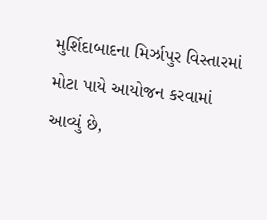મુર્શિદાબાદના મિર્ઝાપુર વિસ્તારમાં મોટા પાયે આયોજન કરવામાં આવ્યું છે,